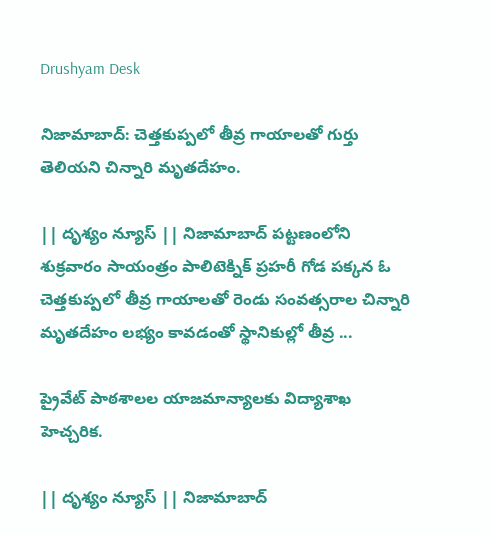Drushyam Desk

నిజామాబాద్‌: చెత్తకుప్పలో తీవ్ర గాయాలతో గుర్తు తెలియని చిన్నారి మృతదేహం.

|| దృశ్యం న్యూస్ || నిజామాబాద్ పట్టణంలోని శుక్రవారం సాయంత్రం పాలిటెక్నిక్ ప్రహరీ గోడ పక్కన ఓ చెత్తకుప్పలో తీవ్ర గాయాలతో రెండు సంవత్సరాల చిన్నారి మృతదేహం లభ్యం కావడంతో స్థానికుల్లో తీవ్ర ...

ప్రైవేట్ పాఠశాలల యాజమాన్యాలకు విద్యాశాఖ హెచ్చరిక.

|| దృశ్యం న్యూస్ || నిజామాబాద్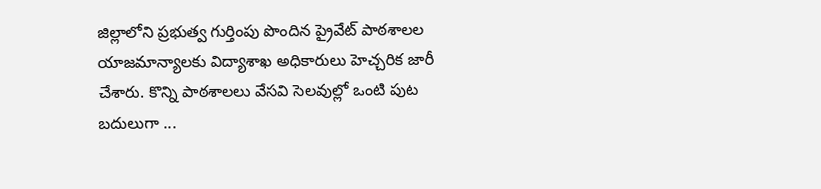జిల్లాలోని ప్రభుత్వ గుర్తింపు పొందిన ప్రైవేట్ పాఠశాలల యాజమాన్యాలకు విద్యాశాఖ అధికారులు హెచ్చరిక జారీ చేశారు. కొన్ని పాఠశాలలు వేసవి సెలవుల్లో ఒంటి పుట బదులుగా ...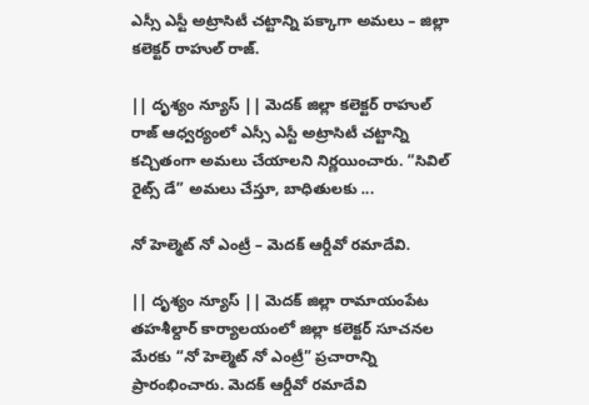ఎస్సీ ఎస్టీ అట్రాసిటీ చట్టాన్ని పక్కాగా అమలు – జిల్లా కలెక్టర్ రాహుల్ రాజ్.

|| దృశ్యం న్యూస్ || మెదక్ జిల్లా కలెక్టర్ రాహుల్ రాజ్ ఆధ్వర్యంలో ఎస్సీ ఎస్టీ అట్రాసిటీ చట్టాన్ని కచ్చితంగా అమలు చేయాలని నిర్ణయించారు. “సివిల్ రైట్స్ డే” అమలు చేస్తూ, బాధితులకు ...

నో హెల్మెట్ నో ఎంట్రీ – మెదక్ ఆర్డీవో రమాదేవి.

|| దృశ్యం న్యూస్ || మెదక్ జిల్లా రామాయంపేట తహశీల్దార్ కార్యాలయంలో జిల్లా కలెక్టర్ సూచనల మేరకు “నో హెల్మెట్ నో ఎంట్రీ” ప్రచారాన్ని ప్రారంభించారు. మెదక్ ఆర్డీవో రమాదేవి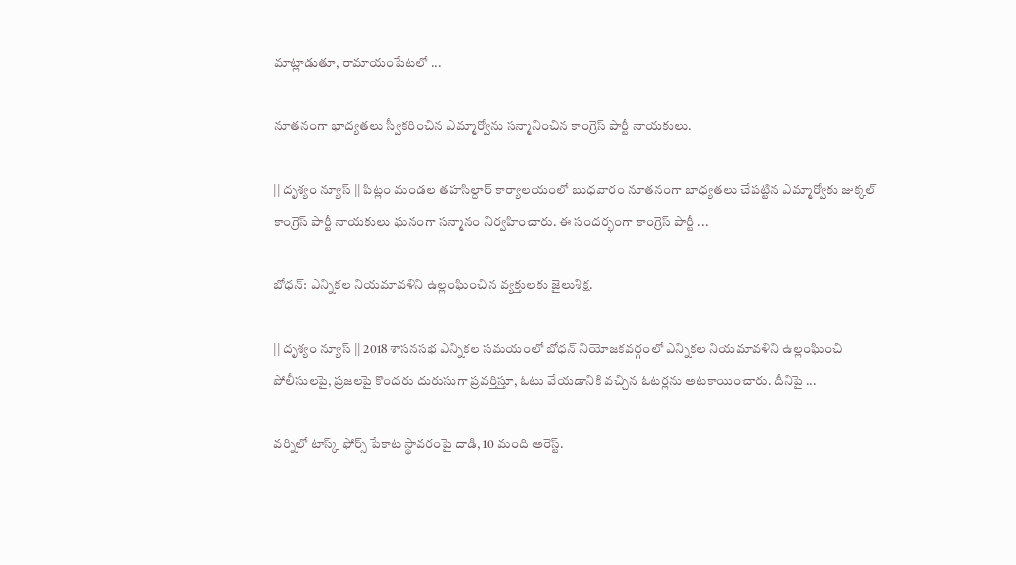మాట్లాడుతూ, రామాయంపేటలో ...

నూతనంగా భాద్యతలు స్వీకరించిన ఎమ్మార్వోను సన్మానించిన కాంగ్రెస్ పార్టీ నాయకులు.

|| దృశ్యం న్యూస్ || పిట్లం మండల తహసిల్దార్ కార్యాలయంలో బుధవారం నూతనంగా బాధ్యతలు చేపట్టిన ఎమ్మార్వోకు జుక్కల్ కాంగ్రెస్ పార్టీ నాయకులు ఘనంగా సన్మానం నిర్వహించారు. ఈ సందర్భంగా కాంగ్రెస్ పార్టీ ...

బోధన్: ఎన్నికల నియమావళిని ఉల్లంఘించిన వ్యక్తులకు జైలుశిక్ష.

|| దృశ్యం న్యూస్ || 2018 శాసనసభ ఎన్నికల సమయంలో బోధన్ నియోజకవర్గంలో ఎన్నికల నియమావళిని ఉల్లంఘించి పోలీసులపై, ప్రజలపై కొందరు దురుసుగా ప్రవర్తిస్తూ, ఓటు వేయడానికి వచ్చిన ఓటర్లను అటకాయించారు. దీనిపై ...

వర్నిలో టాస్క్ ఫోర్స్ పేకాట స్థావరంపై దాడి, 10 మంది అరెస్ట్.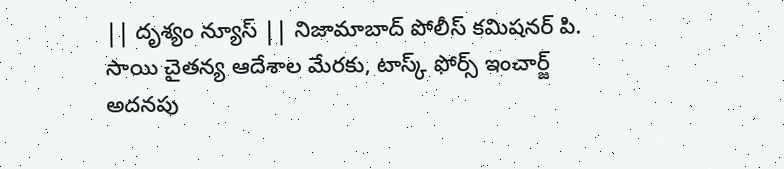|| దృశ్యం న్యూస్ || నిజామాబాద్ పోలీస్ కమిషనర్ పి. సాయి చైతన్య ఆదేశాల మేరకు, టాస్క్ ఫోర్స్ ఇంచార్జ్ అదనపు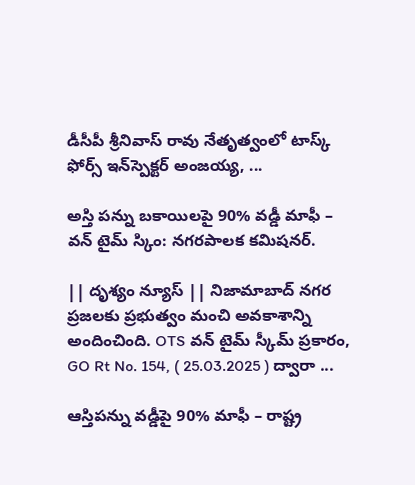డీసీపీ శ్రీనివాస్ రావు నేతృత్వంలో టాస్క్ ఫోర్స్ ఇన్‌స్పెక్టర్ అంజయ్య, ...

అస్తి పన్ను బకాయిలపై 90% వడ్డీ మాఫీ – వన్ టైమ్ స్కిం: నగరపాలక కమిషనర్.

|| దృశ్యం న్యూస్ || నిజామాబాద్ నగర ప్రజలకు ప్రభుత్వం మంచి అవకాశాన్ని అందించింది. OTS వన్ టైమ్ స్కీమ్ ప్రకారం, GO Rt No. 154, ( 25.03.2025 ) ద్వారా ...

ఆస్తిపన్ను వడ్డీపై 90% మాఫీ – రాష్ట్ర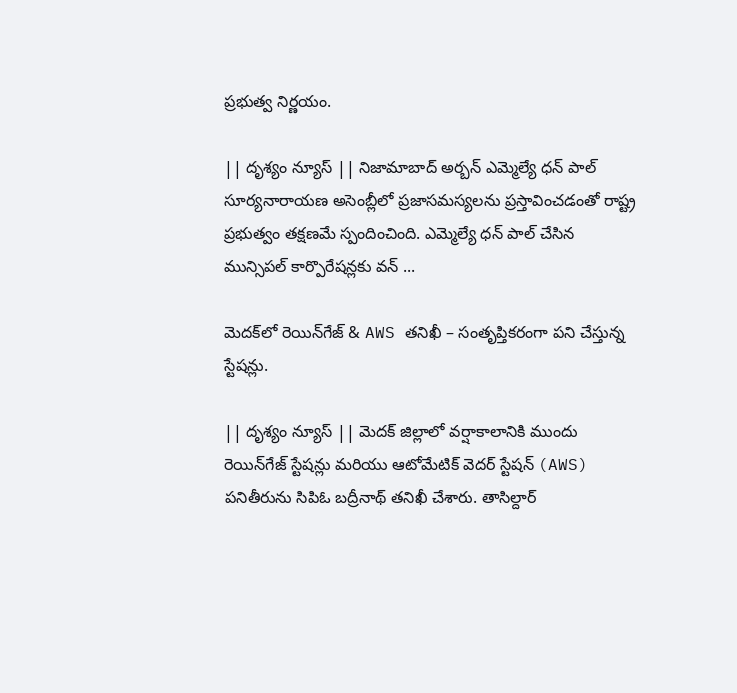ప్రభుత్వ నిర్ణయం.

|| దృశ్యం న్యూస్ || నిజామాబాద్ అర్బన్ ఎమ్మెల్యే ధన్ పాల్ సూర్యనారాయణ అసెంబ్లీలో ప్రజాసమస్యలను ప్రస్తావించడంతో రాష్ట్ర ప్రభుత్వం తక్షణమే స్పందించింది. ఎమ్మెల్యే ధన్ పాల్ చేసిన మున్సిపల్ కార్పొరేషన్లకు వన్ ...

మెదక్‌లో రెయిన్‌గేజ్ & AWS తనిఖీ – సంతృప్తికరంగా పని చేస్తున్న స్టేషన్లు.

|| దృశ్యం న్యూస్ || మెదక్ జిల్లాలో వర్షాకాలానికి ముందు రెయిన్‌గేజ్ స్టేషన్లు మరియు ఆటోమేటిక్ వెదర్ స్టేషన్ (AWS) పనితీరును సిపిఓ బద్రీనాథ్ తనిఖీ చేశారు. తాసిల్దార్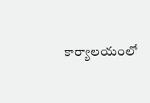కార్యాలయంలో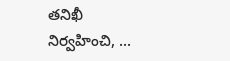తనిఖీ నిర్వహించి, ...